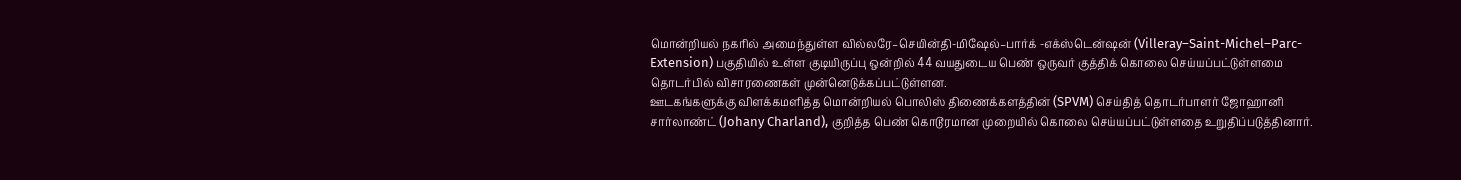மொன்றியல் நகரில் அமைந்துள்ள வில்லரே–செயின்தி-மிஷேல்–பார்க் -எக்ஸ்டென்ஷன் (Villeray–Saint-Michel–Parc- Extension) பகுதியில் உள்ள குடியிருப்பு ஒன்றில் 44 வயதுடைய பெண் ஒருவர் குத்திக் கொலை செய்யப்பட்டுள்ளமை தொடர்பில் விசாரணைகள் முன்னெடுக்கப்பட்டுள்ளன.
ஊடகங்களுக்கு விளக்கமளித்த மொன்றியல் பொலிஸ் திணைக்களத்தின் (SPVM) செய்தித் தொடர்பாளர் ஜோஹானி சார்லாண்ட் (Johany Charland), குறித்த பெண் கொடூரமான முறையில் கொலை செய்யப்பட்டுள்ளதை உறுதிப்படுத்தினார்.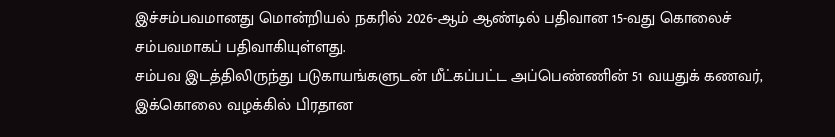இச்சம்பவமானது மொன்றியல் நகரில் 2026-ஆம் ஆண்டில் பதிவான 15-வது கொலைச் சம்பவமாகப் பதிவாகியுள்ளது.
சம்பவ இடத்திலிருந்து படுகாயங்களுடன் மீட்கப்பட்ட அப்பெண்ணின் 51 வயதுக் கணவர், இக்கொலை வழக்கில் பிரதான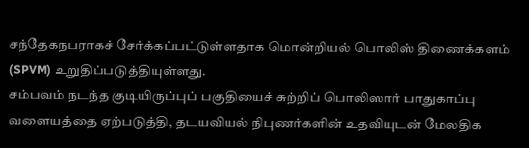சந்தேகநபராகச் சேர்க்கப்பட்டுள்ளதாக மொன்றியல் பொலிஸ் திணைக்களம் (SPVM) உறுதிப்படுத்தியுள்ளது.
சம்பவம் நடந்த குடியிருப்புப் பகுதியைச் சுற்றிப் பொலிஸார் பாதுகாப்பு வளையத்தை ஏற்படுத்தி, தடயவியல் நிபுணர்களின் உதவியுடன் மேலதிக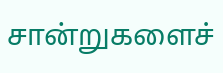சான்றுகளைச்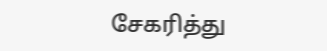சேகரித்து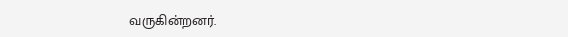வருகின்றனர்.